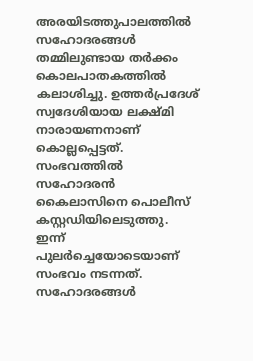അരയിടത്തുപാലത്തിൽ സഹോദരങ്ങൾ തമ്മിലുണ്ടായ തർക്കം കൊലപാതകത്തിൽ കലാശിച്ചു. ഉത്തർപ്രദേശ് സ്വദേശിയായ ലക്ഷ്മി നാരായണനാണ് കൊല്ലപ്പെട്ടത്. സംഭവത്തിൽ സഹോദരൻ കൈലാസിനെ പൊലീസ് കസ്റ്റഡിയിലെടുത്തു.
ഇന്ന് പുലർച്ചെയോടെയാണ് സംഭവം നടന്നത്. സഹോദരങ്ങൾ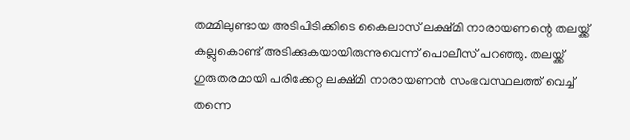തമ്മിലുണ്ടായ അടിപിടിക്കിടെ കൈലാസ് ലക്ഷ്മി നാരായണന്റെ തലയ്ക്ക് കല്ലുകൊണ്ട് അടിക്കുകയായിരുന്നുവെന്ന് പൊലീസ് പറഞ്ഞു. തലയ്ക്ക് ഗുരുതരമായി പരിക്കേറ്റ ലക്ഷ്മി നാരായണൻ സംഭവസ്ഥലത്ത് വെച്ച് തന്നെ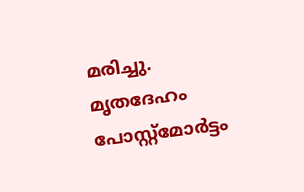മരിച്ചു.
മൃതദേഹം പോസ്റ്റ്മോർട്ടം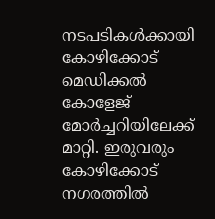നടപടികൾക്കായി കോഴിക്കോട് മെഡിക്കൽ കോളേജ് മോർച്ചറിയിലേക്ക് മാറ്റി. ഇരുവരും കോഴിക്കോട് നഗരത്തിൽ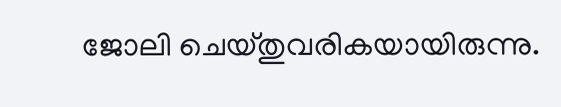ജോലി ചെയ്തുവരികയായിരുന്നു.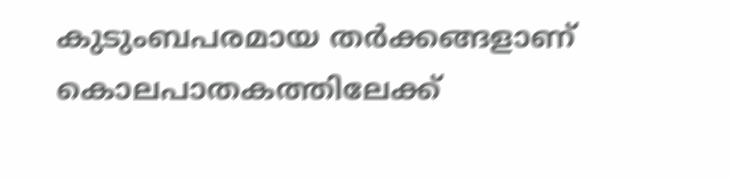കുടുംബപരമായ തർക്കങ്ങളാണ് കൊലപാതകത്തിലേക്ക്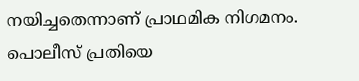നയിച്ചതെന്നാണ് പ്രാഥമിക നിഗമനം. പൊലീസ് പ്രതിയെ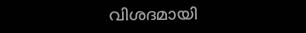വിശദമായി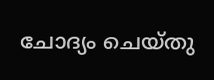ചോദ്യം ചെയ്തു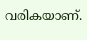വരികയാണ്.